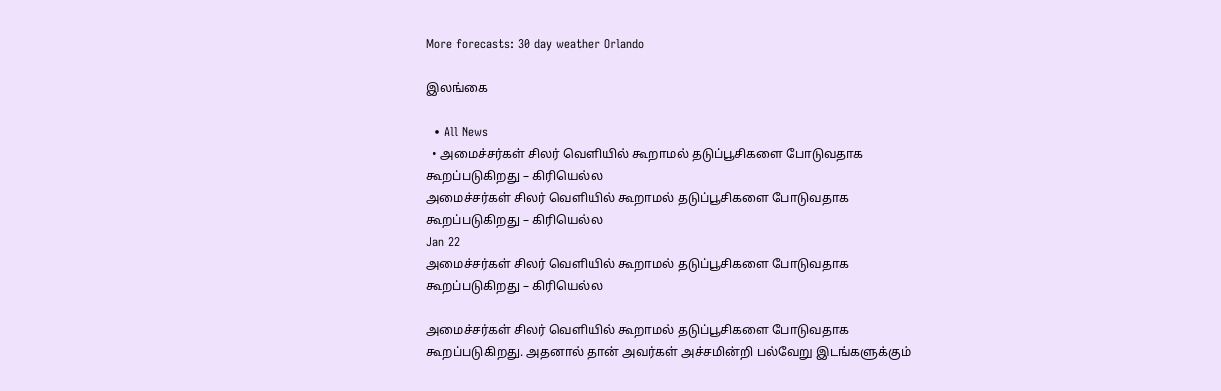More forecasts: 30 day weather Orlando

இலங்கை

  • All News
  • அமைச்சர்கள் சிலர் வெளியில் கூறாமல் தடுப்பூசிகளை போடுவதாக கூறப்படுகிறது – கிரியெல்ல
அமைச்சர்கள் சிலர் வெளியில் கூறாமல் தடுப்பூசிகளை போடுவதாக கூறப்படுகிறது – கிரியெல்ல
Jan 22
அமைச்சர்கள் சிலர் வெளியில் கூறாமல் தடுப்பூசிகளை போடுவதாக கூறப்படுகிறது – கிரியெல்ல

அமைச்சர்கள் சிலர் வெளியில் கூறாமல் தடுப்பூசிகளை போடுவதாக கூறப்படுகிறது. அதனால் தான் அவர்கள் அச்சமின்றி பல்வேறு இடங்களுக்கும்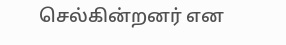செல்கின்றனர் என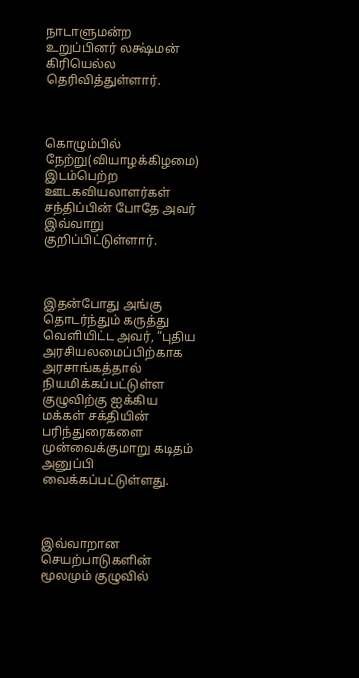நாடாளுமன்ற உறுப்பினர் லக்ஷ்மன் கிரியெல்ல தெரிவித்துள்ளார்.



கொழும்பில் நேற்று(வியாழக்கிழமை) இடம்பெற்ற ஊடகவியலாளர்கள் சந்திப்பின் போதே அவர் இவ்வாறு குறிப்பிட்டுள்ளார்.



இதன்போது அங்கு தொடர்ந்தும் கருத்து வெளியிட்ட அவர், “புதிய அரசியலமைப்பிற்காக அரசாங்கத்தால் நியமிக்கப்பட்டுள்ள குழுவிற்கு ஐக்கிய மக்கள் சக்தியின் பரிந்துரைகளை முன்வைக்குமாறு கடிதம் அனுப்பி வைக்கப்பட்டுள்ளது.



இவ்வாறான செயற்பாடுகளின் மூலமும் குழுவில்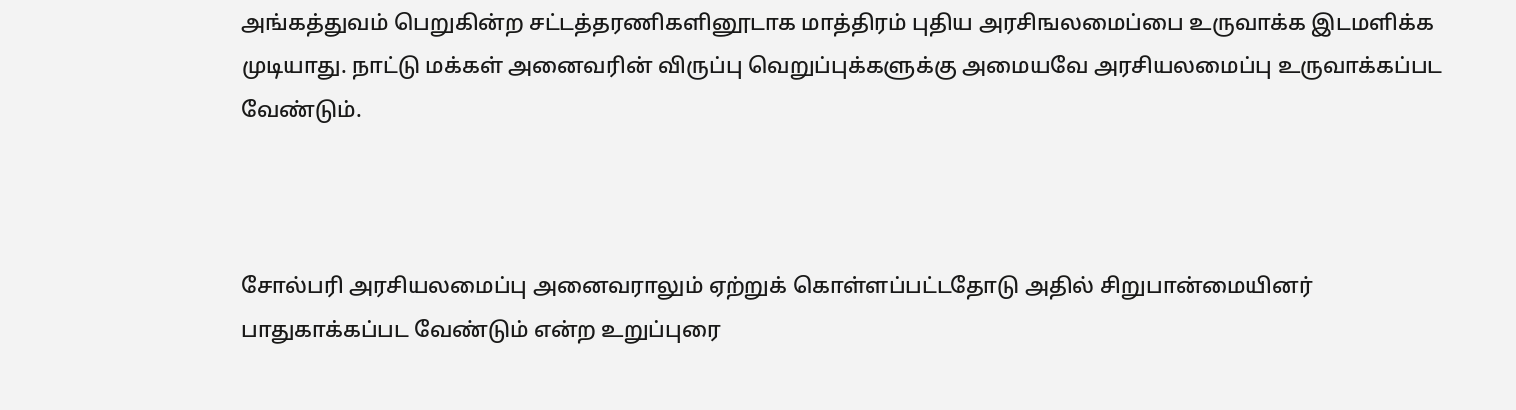அங்கத்துவம் பெறுகின்ற சட்டத்தரணிகளினூடாக மாத்திரம் புதிய அரசிஙலமைப்பை உருவாக்க இடமளிக்க முடியாது. நாட்டு மக்கள் அனைவரின் விருப்பு வெறுப்புக்களுக்கு அமையவே அரசியலமைப்பு உருவாக்கப்பட வேண்டும்.



சோல்பரி அரசியலமைப்பு அனைவராலும் ஏற்றுக் கொள்ளப்பட்டதோடு அதில் சிறுபான்மையினர் பாதுகாக்கப்பட வேண்டும் என்ற உறுப்புரை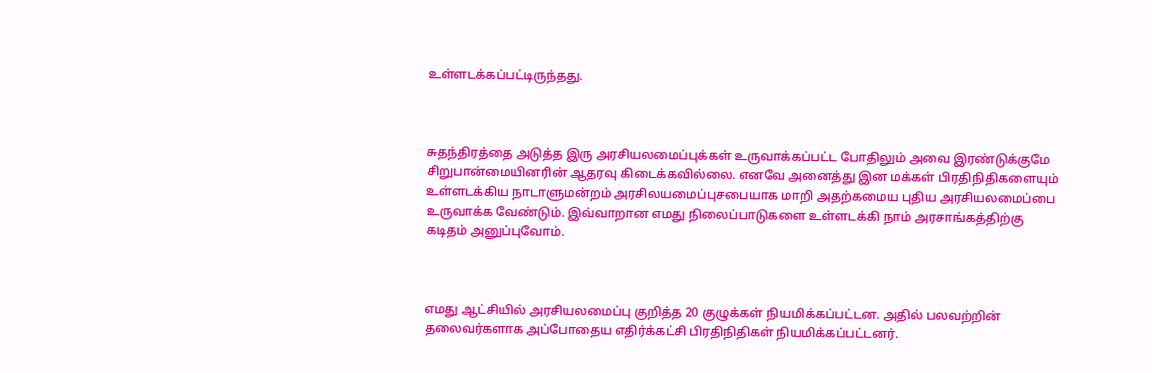உள்ளடக்கப்பட்டிருந்தது.



சுதந்திரத்தை அடுத்த இரு அரசியலமைப்புக்கள் உருவாக்கப்பட்ட போதிலும் அவை இரண்டுக்குமே சிறுபான்மையினரின் ஆதரவு கிடைக்கவில்லை. எனவே அனைத்து இன மக்கள் பிரதிநிதிகளையும் உள்ளடக்கிய நாடாளுமன்றம் அரசிலயமைப்புசபையாக மாறி அதற்கமைய புதிய அரசியலமைப்பை உருவாக்க வேண்டும். இவ்வாறான எமது நிலைப்பாடுகளை உள்ளடக்கி நாம் அரசாங்கத்திற்கு கடிதம் அனுப்புவோம்.



எமது ஆட்சியில் அரசியலமைப்பு குறித்த 20 குழுக்கள் நியமிக்கப்பட்டன. அதில் பலவற்றின் தலைவர்களாக அப்போதைய எதிர்க்கட்சி பிரதிநிதிகள் நியமிக்கப்பட்டனர்.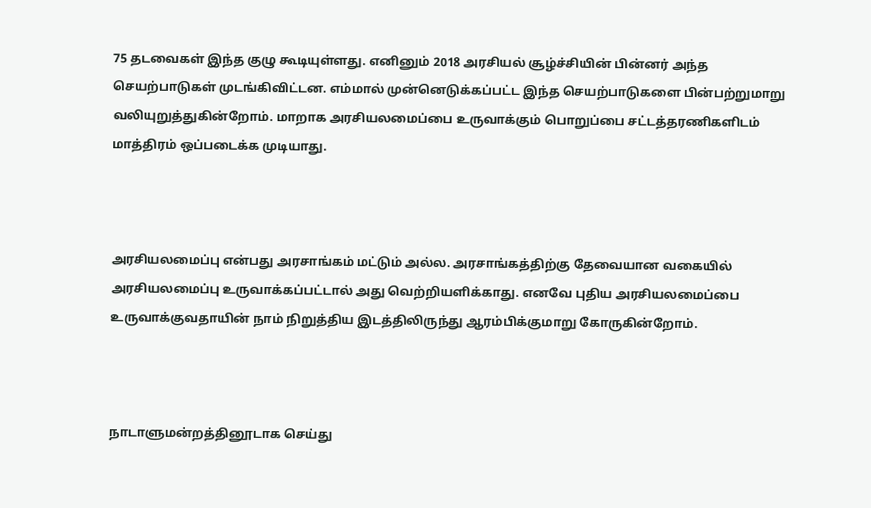75 தடவைகள் இந்த குழு கூடியுள்ளது. எனினும் 2018 அரசியல் சூழ்ச்சியின் பின்னர் அந்த செயற்பாடுகள் முடங்கிவிட்டன. எம்மால் முன்னெடுக்கப்பட்ட இந்த செயற்பாடுகளை பின்பற்றுமாறு வலியுறுத்துகின்றோம். மாறாக அரசியலமைப்பை உருவாக்கும் பொறுப்பை சட்டத்தரணிகளிடம் மாத்திரம் ஒப்படைக்க முடியாது.



அரசியலமைப்பு என்பது அரசாங்கம் மட்டும் அல்ல. அரசாங்கத்திற்கு தேவையான வகையில் அரசியலமைப்பு உருவாக்கப்பட்டால் அது வெற்றியளிக்காது. எனவே புதிய அரசியலமைப்பை உருவாக்குவதாயின் நாம் நிறுத்திய இடத்திலிருந்து ஆரம்பிக்குமாறு கோருகின்றோம்.



நாடாளுமன்றத்தினூடாக செய்து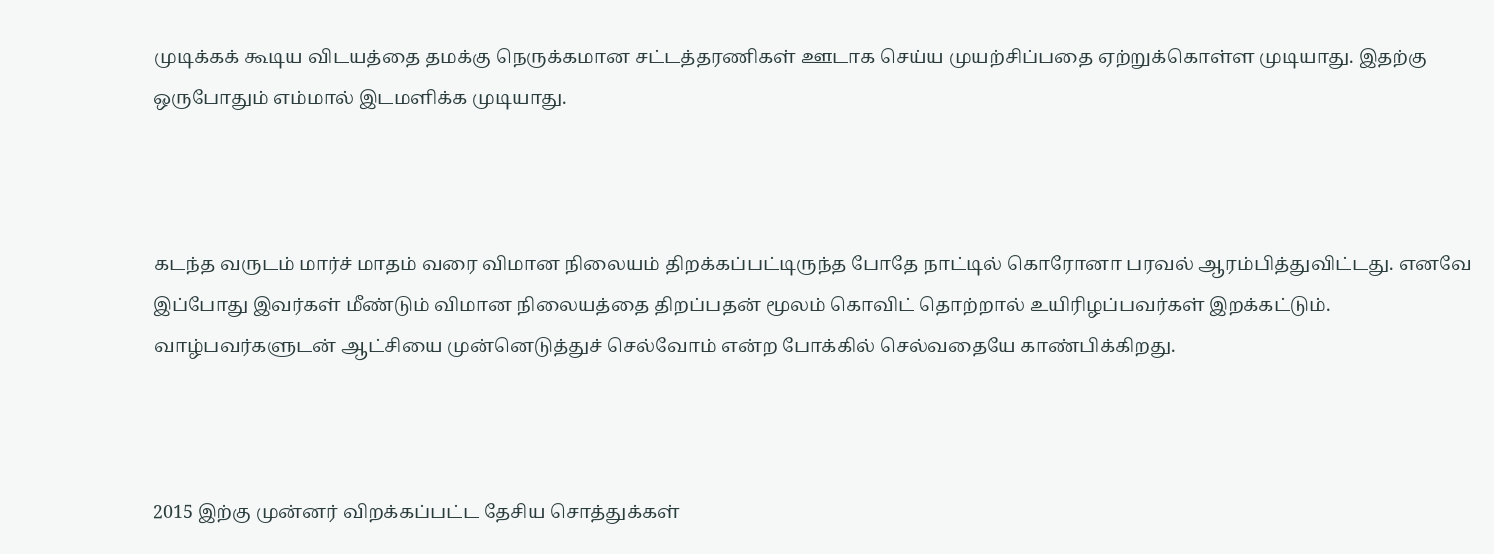முடிக்கக் கூடிய விடயத்தை தமக்கு நெருக்கமான சட்டத்தரணிகள் ஊடாக செய்ய முயற்சிப்பதை ஏற்றுக்கொள்ள முடியாது. இதற்கு ஒருபோதும் எம்மால் இடமளிக்க முடியாது.



கடந்த வருடம் மார்ச் மாதம் வரை விமான நிலையம் திறக்கப்பட்டிருந்த போதே நாட்டில் கொரோனா பரவல் ஆரம்பித்துவிட்டது. எனவே இப்போது இவர்கள் மீண்டும் விமான நிலையத்தை திறப்பதன் மூலம் கொவிட் தொற்றால் உயிரிழப்பவர்கள் இறக்கட்டும். வாழ்பவர்களுடன் ஆட்சியை முன்னெடுத்துச் செல்வோம் என்ற போக்கில் செல்வதையே காண்பிக்கிறது.



2015 இற்கு முன்னர் விறக்கப்பட்ட தேசிய சொத்துக்கள்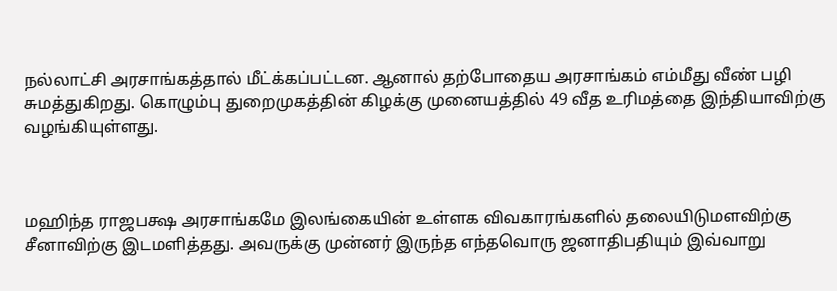நல்லாட்சி அரசாங்கத்தால் மீட்க்கப்பட்டன. ஆனால் தற்போதைய அரசாங்கம் எம்மீது வீண் பழி சுமத்துகிறது. கொழும்பு துறைமுகத்தின் கிழக்கு முனையத்தில் 49 வீத உரிமத்தை இந்தியாவிற்கு வழங்கியுள்ளது.



மஹிந்த ராஜபக்ஷ அரசாங்கமே இலங்கையின் உள்ளக விவகாரங்களில் தலையிடுமளவிற்கு சீனாவிற்கு இடமளித்தது. அவருக்கு முன்னர் இருந்த எந்தவொரு ஜனாதிபதியும் இவ்வாறு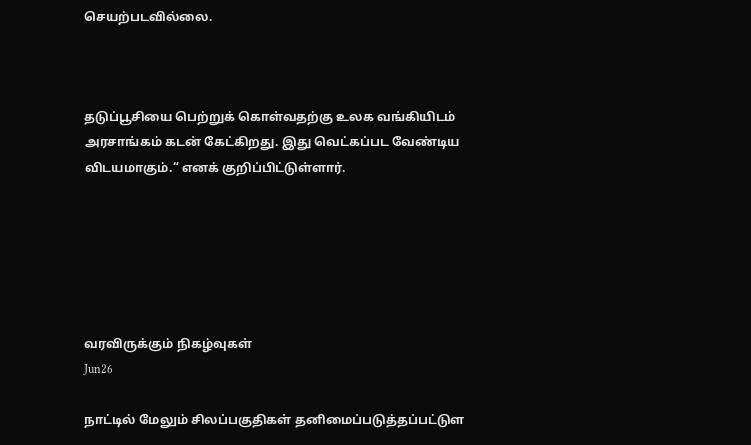செயற்படவில்லை.



தடுப்பூசியை பெற்றுக் கொள்வதற்கு உலக வங்கியிடம் அரசாங்கம் கடன் கேட்கிறது. இது வெட்கப்பட வேண்டிய விடயமாகும்.“ எனக் குறிப்பிட்டுள்ளார்.






வரவிருக்கும் நிகழ்வுகள்
Jun26

நாட்டில் மேலும் சிலப்பகுதிகள் தனிமைப்படுத்தப்பட்டுள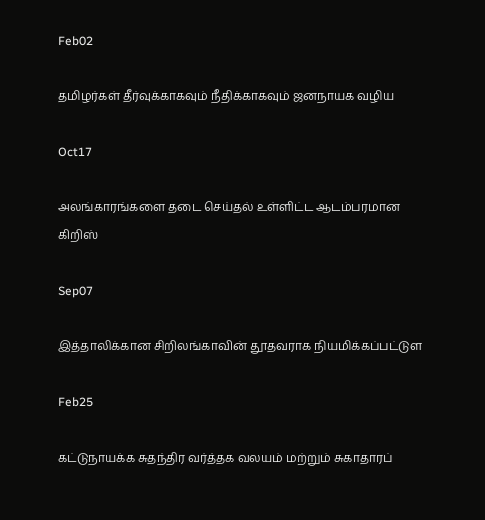Feb02

தமிழர்கள் தீர்வுக்காகவும் நீதிக்காகவும் ஜனநாயக வழிய

Oct17

அலங்காரங்களை தடை செய்தல் உள்ளிட்ட ஆடம்பரமான  கிறிஸ்

Sep07

இத்தாலிக்கான சிறிலங்காவின் தூதவராக நியமிக்கப்பட்டுள

Feb25

கட்டுநாயக்க சுதந்திர வர்த்தக வலயம் மற்றும் சுகாதாரப்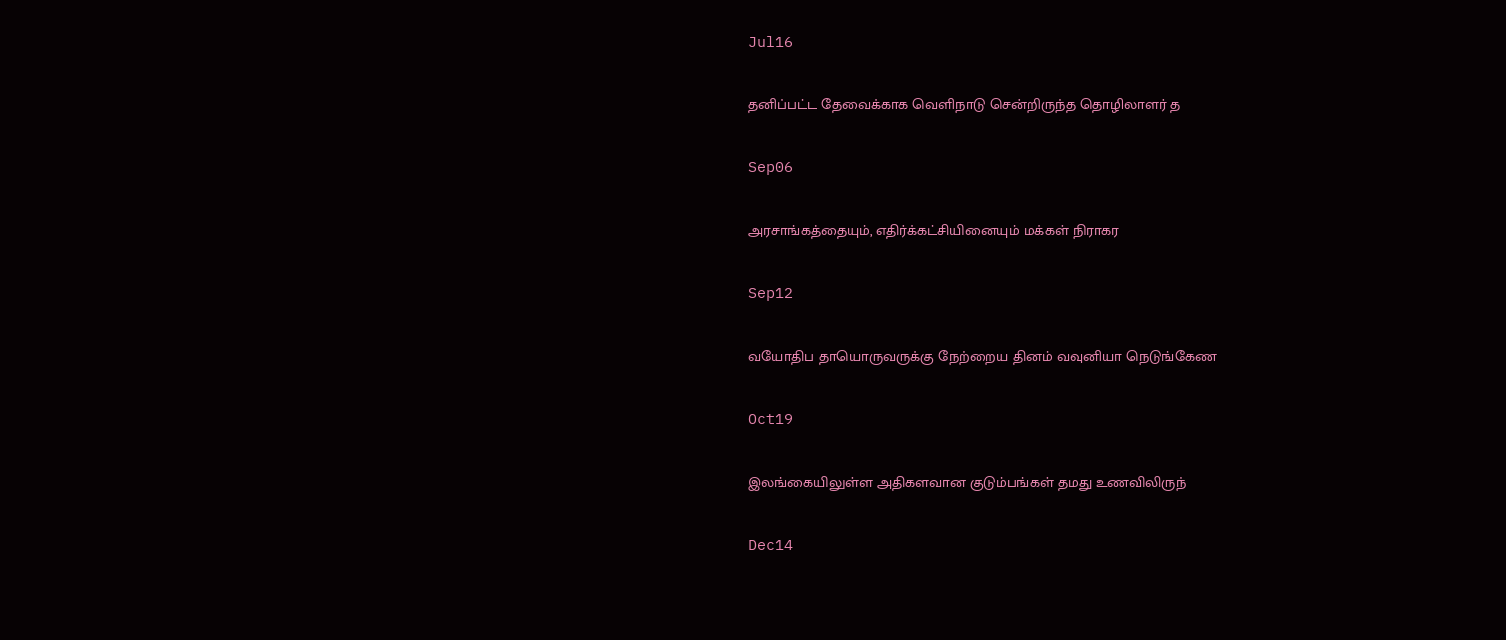Jul16

தனிப்பட்ட தேவைக்காக வெளிநாடு சென்றிருந்த தொழிலாளர் த

Sep06

அரசாங்கத்தையும், எதிர்க்கட்சியினையும் மக்கள் நிராகர

Sep12

வயோதிப தாயொருவருக்கு நேற்றைய தினம் வவுனியா நெடுங்கேண

Oct19

இலங்கையிலுள்ள அதிகளவான குடும்பங்கள் தமது உணவிலிருந்

Dec14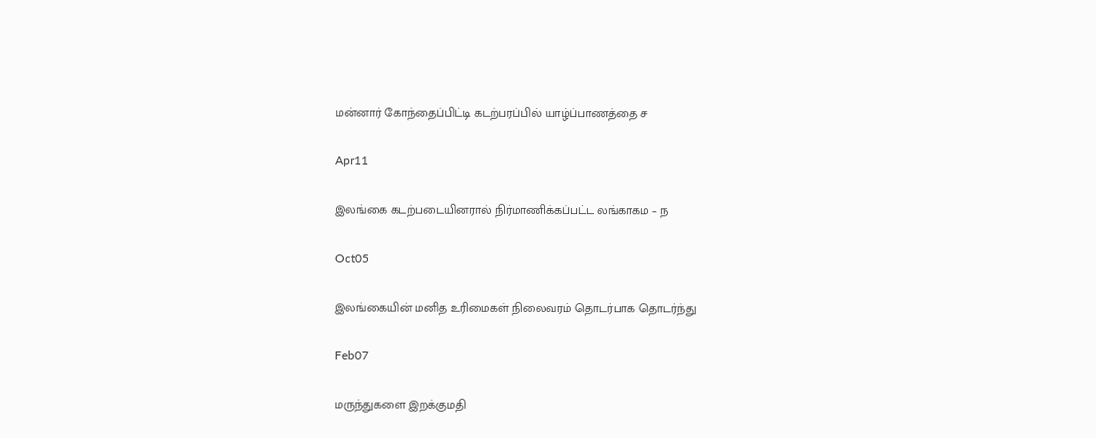மன்னார் கோந்தைப்பிட்டி கடற்பரப்பில் யாழ்ப்பாணத்தை ச

Apr11

இலங்கை கடற்படையினரால் நிர்மாணிக்கப்பட்ட லங்காகம – ந

Oct05

இலங்கையின் மனித உரிமைகள் நிலைவரம் தொடர்பாக தொடர்ந்து

Feb07

மருந்துகளை இறக்குமதி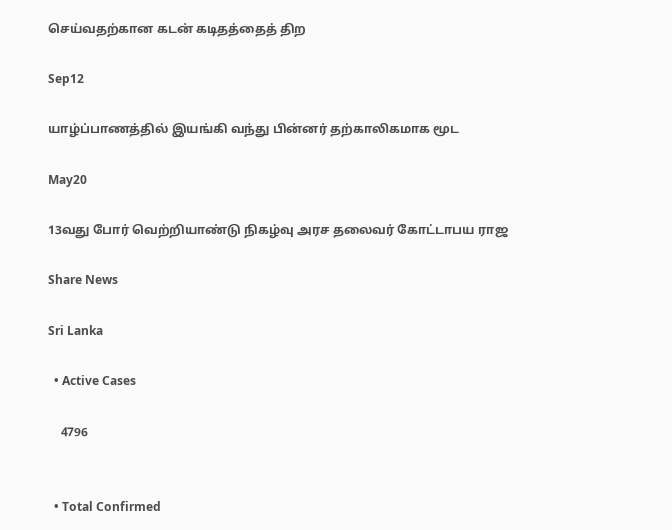செய்வதற்கான கடன் கடிதத்தைத் திற

Sep12

யாழ்ப்பாணத்தில் இயங்கி வந்து பின்னர் தற்காலிகமாக மூட

May20

13வது போர் வெற்றியாண்டு நிகழ்வு அரச தலைவர் கோட்டாபய ராஜ

Share News

Sri Lanka

  • Active Cases

    4796


  • Total Confirmed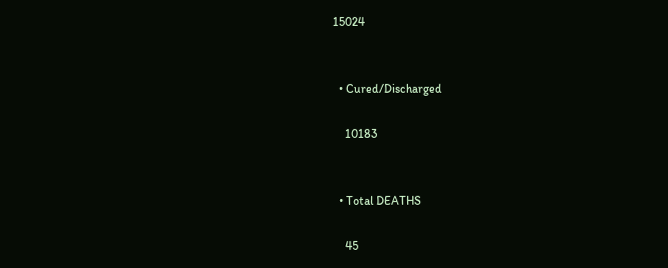15024


  • Cured/Discharged

    10183


  • Total DEATHS

    45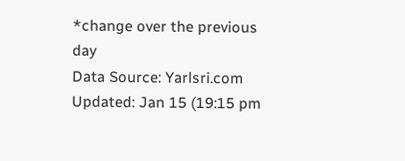*change over the previous day
Data Source: Yarlsri.com
Updated: Jan 15 (19:15 pm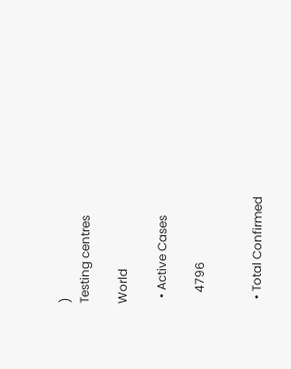)
Testing centres

World

  • Active Cases

    4796


  • Total Confirmed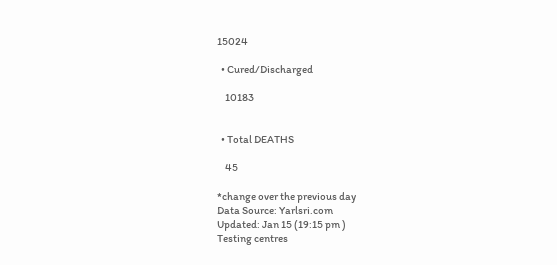15024

  • Cured/Discharged

    10183


  • Total DEATHS

    45

*change over the previous day
Data Source: Yarlsri.com
Updated: Jan 15 (19:15 pm )
Testing centres